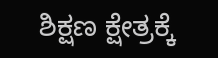ಶಿಕ್ಷಣ ಕ್ಷೇತ್ರಕ್ಕೆ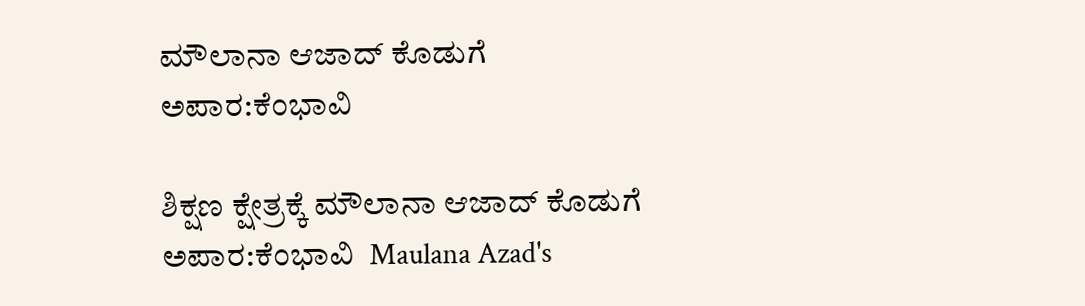ಮೌಲಾನಾ ಆಜಾದ್ ಕೊಡುಗೆ ಅಪಾರ:ಕೆಂಭಾವಿ

ಶಿಕ್ಷಣ ಕ್ಷೇತ್ರಕ್ಕೆ ಮೌಲಾನಾ ಆಜಾದ್ ಕೊಡುಗೆ ಅಪಾರ:ಕೆಂಭಾವಿ  Maulana Azad's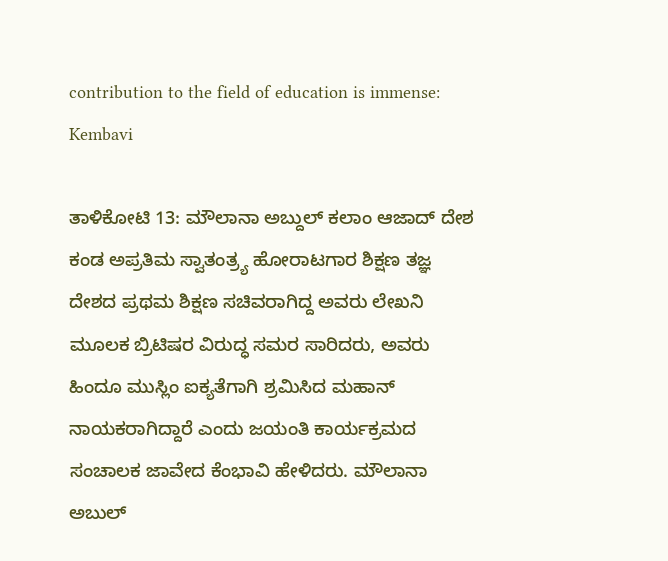contribution to the field of education is immense: Kembavi

ತಾಳಿಕೋಟಿ 13: ಮೌಲಾನಾ ಅಬ್ದುಲ್ ಕಲಾಂ ಆಜಾದ್ ದೇಶ ಕಂಡ ಅಪ್ರತಿಮ ಸ್ವಾತಂತ್ರ್ಯ ಹೋರಾಟಗಾರ ಶಿಕ್ಷಣ ತಜ್ಞ ದೇಶದ ಪ್ರಥಮ ಶಿಕ್ಷಣ ಸಚಿವರಾಗಿದ್ದ ಅವರು ಲೇಖನಿ ಮೂಲಕ ಬ್ರಿಟಿಷರ ವಿರುದ್ಧ ಸಮರ ಸಾರಿದರು, ಅವರು ಹಿಂದೂ ಮುಸ್ಲಿಂ ಐಕ್ಯತೆಗಾಗಿ ಶ್ರಮಿಸಿದ ಮಹಾನ್ ನಾಯಕರಾಗಿದ್ದಾರೆ ಎಂದು ಜಯಂತಿ ಕಾರ್ಯಕ್ರಮದ ಸಂಚಾಲಕ ಜಾವೇದ ಕೆಂಭಾವಿ ಹೇಳಿದರು. ಮೌಲಾನಾ ಅಬುಲ್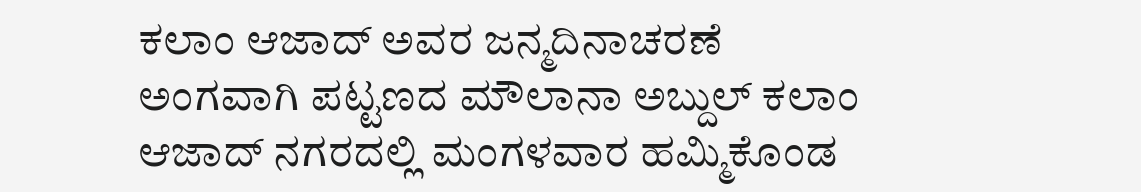ಕಲಾಂ ಆಜಾದ್ ಅವರ ಜನ್ಮದಿನಾಚರಣೆ ಅಂಗವಾಗಿ ಪಟ್ಟಣದ ಮೌಲಾನಾ ಅಬ್ದುಲ್ ಕಲಾಂ ಆಜಾದ್ ನಗರದಲ್ಲಿ ಮಂಗಳವಾರ ಹಮ್ಮಿಕೊಂಡ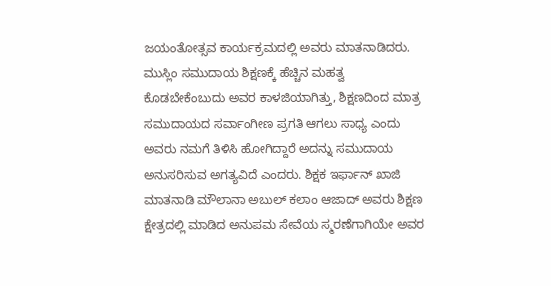ಜಯಂತೋತ್ಸವ ಕಾರ್ಯಕ್ರಮದಲ್ಲಿ ಅವರು ಮಾತನಾಡಿದರು. ಮುಸ್ಲಿಂ ಸಮುದಾಯ ಶಿಕ್ಷಣಕ್ಕೆ ಹೆಚ್ಚಿನ ಮಹತ್ವ ಕೊಡಬೇಕೆಂಬುದು ಅವರ ಕಾಳಜಿಯಾಗಿತ್ತು, ಶಿಕ್ಷಣದಿಂದ ಮಾತ್ರ ಸಮುದಾಯದ ಸರ್ವಾಂಗೀಣ ಪ್ರಗತಿ ಆಗಲು ಸಾಧ್ಯ ಎಂದು ಅವರು ನಮಗೆ ತಿಳಿಸಿ ಹೋಗಿದ್ದಾರೆ ಅದನ್ನು ಸಮುದಾಯ ಅನುಸರಿಸುವ ಅಗತ್ಯವಿದೆ ಎಂದರು. ಶಿಕ್ಷಕ ಇರ್ಫಾನ್ ಖಾಜಿ ಮಾತನಾಡಿ ಮೌಲಾನಾ ಅಬುಲ್ ಕಲಾಂ ಆಜಾದ್ ಅವರು ಶಿಕ್ಷಣ ಕ್ಷೇತ್ರದಲ್ಲಿ ಮಾಡಿದ ಅನುಪಮ ಸೇವೆಯ ಸ್ಮರಣೆಗಾಗಿಯೇ ಅವರ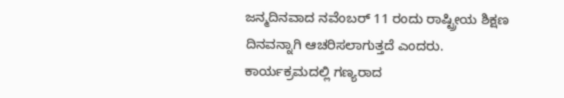ಜನ್ಮದಿನವಾದ ನವೆಂಬರ್ 11 ರಂದು ರಾಷ್ಟ್ರೀಯ ಶಿಕ್ಷಣ ದಿನವನ್ನಾಗಿ ಆಚರಿಸಲಾಗುತ್ತದೆ ಎಂದರು. ಕಾರ್ಯಕ್ರಮದಲ್ಲಿ ಗಣ್ಯರಾದ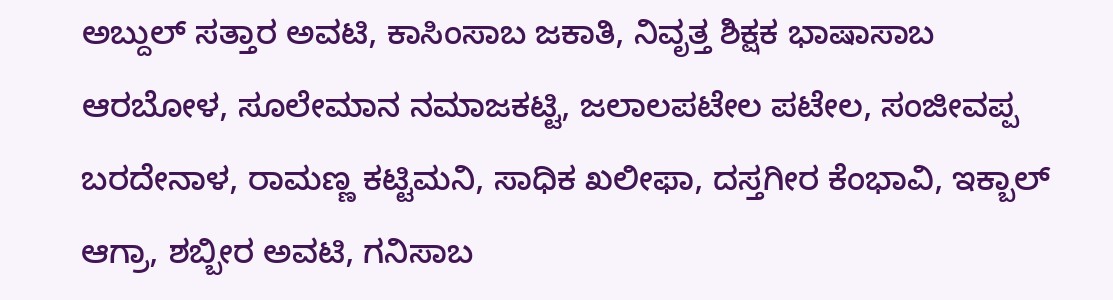ಅಬ್ದುಲ್ ಸತ್ತಾರ ಅವಟಿ, ಕಾಸಿಂಸಾಬ ಜಕಾತಿ, ನಿವೃತ್ತ ಶಿಕ್ಷಕ ಭಾಷಾಸಾಬ ಆರಬೋಳ, ಸೂಲೇಮಾನ ನಮಾಜಕಟ್ಟಿ, ಜಲಾಲಪಟೇಲ ಪಟೇಲ, ಸಂಜೀವಪ್ಪ ಬರದೇನಾಳ, ರಾಮಣ್ಣ ಕಟ್ಟಿಮನಿ, ಸಾಧಿಕ ಖಲೀಫಾ, ದಸ್ತಗೀರ ಕೆಂಭಾವಿ, ಇಕ್ಬಾಲ್ ಆಗ್ರಾ, ಶಬ್ಬೀರ ಅವಟಿ, ಗನಿಸಾಬ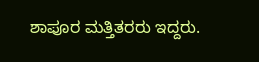ಶಾಪೂರ ಮತ್ತಿತರರು ಇದ್ದರು.